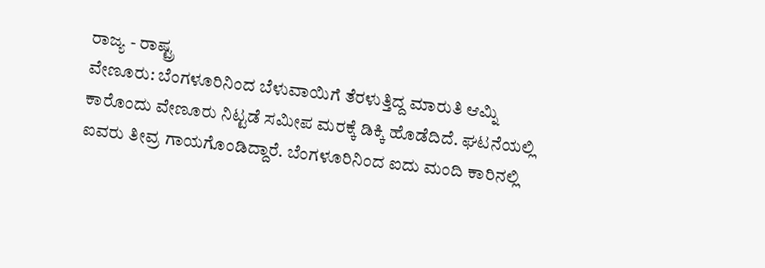ರಾಜ್ಯ - ರಾಷ್ಟ್ರ
ವೇಣೂರು: ಬೆಂಗಳೂರಿನಿಂದ ಬೆಳುವಾಯಿಗೆ ತೆರಳುತ್ತಿದ್ದ ಮಾರುತಿ ಆಮ್ನಿ ಕಾರೊಂದು ವೇಣೂರು ನಿಟ್ಟಡೆ ಸಮೀಪ ಮರಕ್ಕೆ ಡಿಕ್ಕಿ ಹೊಡೆದಿದೆ. ಘಟನೆಯಲ್ಲಿ ಐವರು ತೀವ್ರ ಗಾಯಗೊಂಡಿದ್ದಾರೆ. ಬೆಂಗಳೂರಿನಿಂದ ಐದು ಮಂದಿ ಕಾರಿನಲ್ಲಿ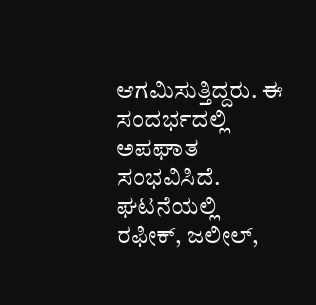ಆಗಮಿಸುತ್ತಿದ್ದರು. ಈ ಸಂದರ್ಭದಲ್ಲಿ ಅಪಘಾತ ಸಂಭವಿಸಿದೆ. ಘಟನೆಯಲ್ಲಿ ರಫೀಕ್, ಜಲೀಲ್,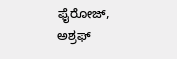ಫೈರೋಜ್, ಅಶ್ರಫ್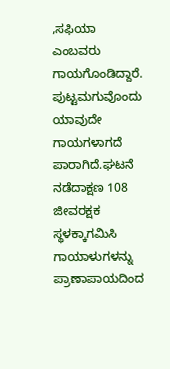,ಸಫಿಯಾ ಎಂಬವರು ಗಾಯಗೊಂಡಿದ್ದಾರೆ. ಪುಟ್ಟಮಗುವೊಂದು ಯಾವುದೇ ಗಾಯಗಳಾಗದೆ ಪಾರಾಗಿದೆ.ಘಟನೆ ನಡೆದಾಕ್ಷಣ 108 ಜೀವರಕ್ಷಕ ಸ್ಥಳಕ್ಕಾಗಮಿಸಿ ಗಾಯಾಳುಗಳನ್ನು ಪ್ರಾಣಾಪಾಯದಿಂದ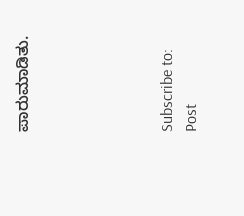ಪಾರುಮಾಡಿತು.





Subscribe to:
Post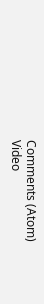Comments (Atom)
Video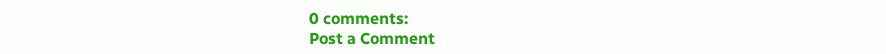0 comments:
Post a Comment